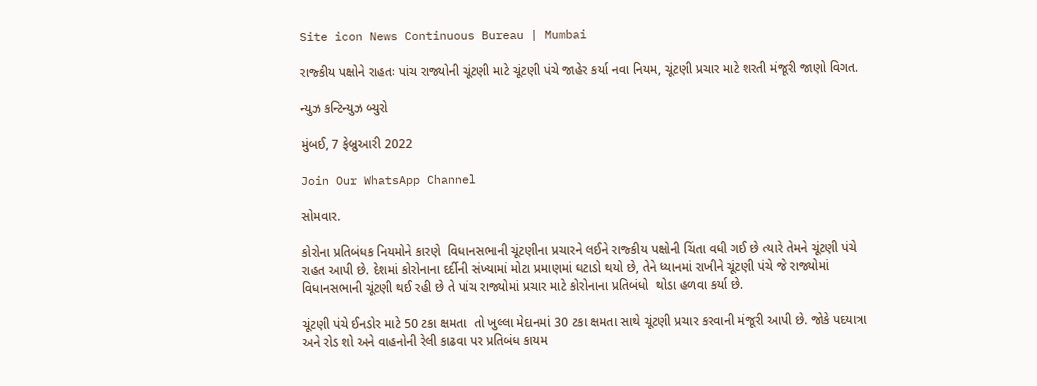Site icon News Continuous Bureau | Mumbai

રાજ્કીય પક્ષોને રાહતઃ પાંચ રાજ્યોની ચૂંટણી માટે ચૂંટણી પંચે જાહેર કર્યા નવા નિયમ, ચૂંટણી પ્રચાર માટે શરતી મંજૂરી જાણો વિગત.

ન્યુઝ કન્ટિન્યુઝ બ્યુરો

મુંબઈ, 7 ફેબ્રુઆરી 2022

Join Our WhatsApp Channel

સોમવાર.

કોરોના પ્રતિબંધક નિયમોને કારણે  વિધાનસભાની ચૂંટણીના પ્રચારને લઈને રાજ્કીય પક્ષોની ચિંતા વધી ગઈ છે ત્યારે તેમને ચૂંટણી પંચે રાહત આપી છે. દેશમાં કોરોનાના દર્દીની સંખ્યામાં મોટા પ્રમાણમાં ઘટાડો થયો છે, તેને ધ્યાનમાં રાખીને ચૂંટણી પંચે જે રાજ્યોમાં વિધાનસભાની ચૂંટણી થઈ રહી છે તે પાંચ રાજ્યોમાં પ્રચાર માટે કોરોનાના પ્રતિબંધો  થોડા હળવા કર્યા છે.

ચૂંટણી પંચે ઈનડોર માટે 50 ટકા ક્ષમતા  તો ખુલ્લા મેદાનમાં 30 ટકા ક્ષમતા સાથે ચૂંટણી પ્રચાર કરવાની મંજૂરી આપી છે. જોકે પદયાત્રા અને રોડ શો અને વાહનોની રેલી કાઢવા પર પ્રતિબંધ કાયમ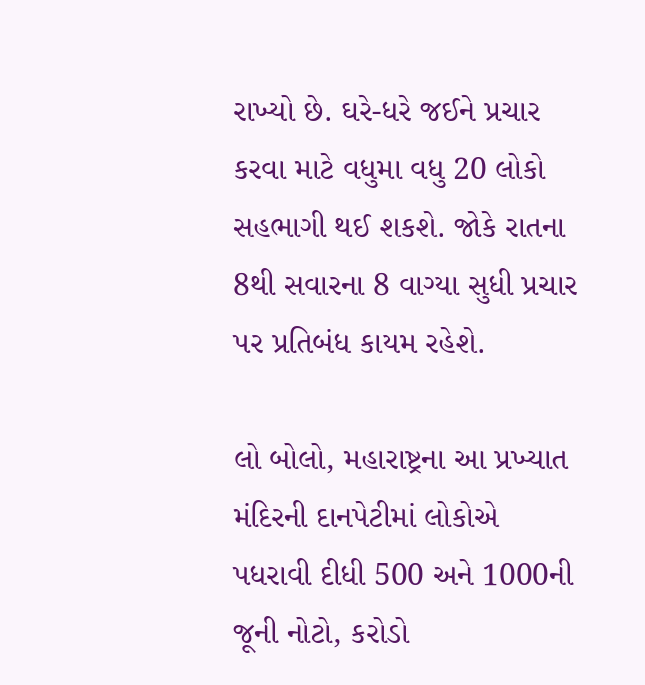રાખ્યો છે. ઘરે-ધરે જઈને પ્રચાર કરવા માટે વધુમા વધુ 20 લોકો સહભાગી થઈ શકશે. જોકે રાતના 8થી સવારના 8 વાગ્યા સુધી પ્રચાર પર પ્રતિબંધ કાયમ રહેશે.

લો બોલો, મહારાષ્ટ્રના આ પ્રખ્યાત મંદિરની દાનપેટીમાં લોકોએ પધરાવી દીધી 500 અને 1000ની જૂની નોટો, કરોડો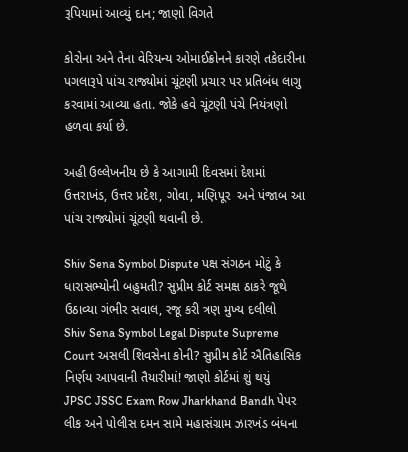રૂપિયામાં આવ્યું દાન; જાણો વિગતે

કોરોના અને તેના વેરિયન્ય ઓમાઈક્રોનને કારણે તકેદારીના પગલારૂપે પાંચ રાજ્યોમાં ચૂંટણી પ્રચાર પર પ્રતિબંધ લાગુ કરવામાં આવ્યા હતા. જોકે હવે ચૂંટણી પંચે નિયંત્રણો હળવા કર્યા છે.

અહી ઉલ્લેખનીય છે કે આગામી દિવસમાં દેશમાં ઉત્તરાખંડ, ઉત્તર પ્રદેશ, ગોવા, મણિપૂર  અને પંજાબ આ પાંચ રાજ્યોમાં ચૂંટણી થવાની છે.

Shiv Sena Symbol Dispute પક્ષ સંગઠન મોટું કે ધારાસભ્યોની બહુમતી? સુપ્રીમ કોર્ટ સમક્ષ ઠાકરે જૂથે ઉઠાવ્યા ગંભીર સવાલ, રજૂ કરી ત્રણ મુખ્ય દલીલો
Shiv Sena Symbol Legal Dispute Supreme Court અસલી શિવસેના કોની? સુપ્રીમ કોર્ટ ઐતિહાસિક નિર્ણય આપવાની તૈયારીમાં! જાણો કોર્ટમાં શું થયું
JPSC JSSC Exam Row Jharkhand Bandh પેપર લીક અને પોલીસ દમન સામે મહાસંગ્રામ ઝારખંડ બંધના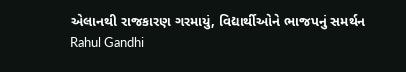એલાનથી રાજકારણ ગરમાયું, વિદ્યાર્થીઓને ભાજપનું સમર્થન
Rahul Gandhi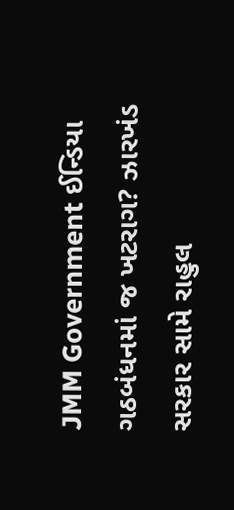JMM Government ઈન્ડિયા ગઠબંધનમાં જ ખટરાગ? ઝારખંડ સરકાર સામે રાહુલ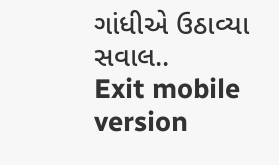ગાંધીએ ઉઠાવ્યા સવાલ..
Exit mobile version